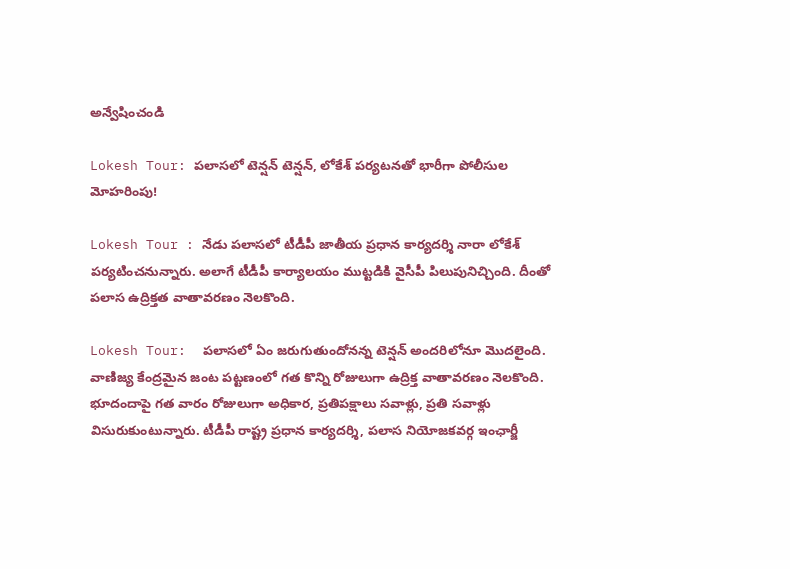అన్వేషించండి

Lokesh Tour: పలాసలో టెన్షన్ టెన్షన్, లోకేశ్ పర్యటనతో భారీగా పోలీసుల మోహరింపు!

Lokesh Tour : నేడు పలాసలో టీడీపీ జాతీయ ప్రధాన కార్యదర్శి నారా లోకేశ్ పర్యటించనున్నారు. అలాగే టీడీపీ కార్యాలయం ముట్టడికి వైసీపీ పిలుపునిచ్చింది. దీంతో పలాస ఉద్రిక్తత వాతావరణం నెలకొంది.

Lokesh Tour:  పలాసలో ఏం జరుగుతుందోనన్న టెన్షన్ అందరిలోనూ మొదలైంది. వాణిజ్య కేంద్రమైన జంట పట్టణంలో గత కొన్ని రోజులుగా ఉద్రిక్త వాతావరణం నెలకొంది. భూదందాపై గత వారం రోజులుగా అధికార, ప్రతిపక్షాలు సవాళ్లు, ప్రతి సవాళ్లు  విసురుకుంటున్నారు. టీడీపీ రాష్ట్ర ప్రధాన కార్యదర్శి, పలాస నియోజకవర్గ ఇంఛార్జీ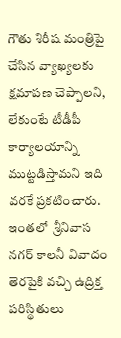గౌతు శిరీష మంత్రిపై చేసిన వ్యాఖ్యలకు క్షమాపణ చెప్పాలని, లేకుంటే టీడీపీ కార్యాలయాన్ని ముట్టడిస్తామని ఇది వరకే ప్రకటించారు. ఇంతలో  శ్రీనివాస నగర్ కాలనీ వివాదం తెరపైకి వచ్చి ఉద్రిక్త పరిస్థితులు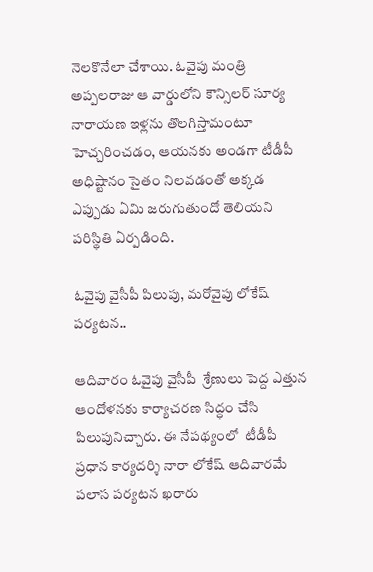నెలకొనేలా చేశాయి. ఓవైపు మంత్రి అప్పలరాజు ఆ వార్డులోని కౌన్సిలర్ సూర్య నారాయణ ఇళ్లను తొలగిస్తామంటూ హెచ్చరించడం, ఆయనకు అండగా టీడీపీ అధిష్టానం సైతం నిలవడంతో అక్కడ ఎప్పుడు ఏమి జరుగుతుందో తెలియని పరిస్థితి ఏర్పడింది.

ఓవైపు వైసీపీ పిలుపు, మరోవైపు లోకేష్ పర్యటన..

ఆదివారం ఓవైపు వైసీపీ  శ్రేణులు పెద్ద ఎత్తున ఆందోళనకు కార్యాచరణ సిద్ధం చేసి పిలుపునిచ్చారు. ఈ నేపథ్యంలో  టీడీపీ ప్రధాన కార్యదర్శి నారా లోకేష్ ఆదివారమే పలాస పర్యటన ఖరారు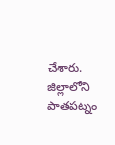చేశారు. జిల్లాలోని పాతపట్నం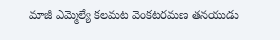మాజీ ఎమ్మెల్యే కలమట వెంకటరమణ తనయుడు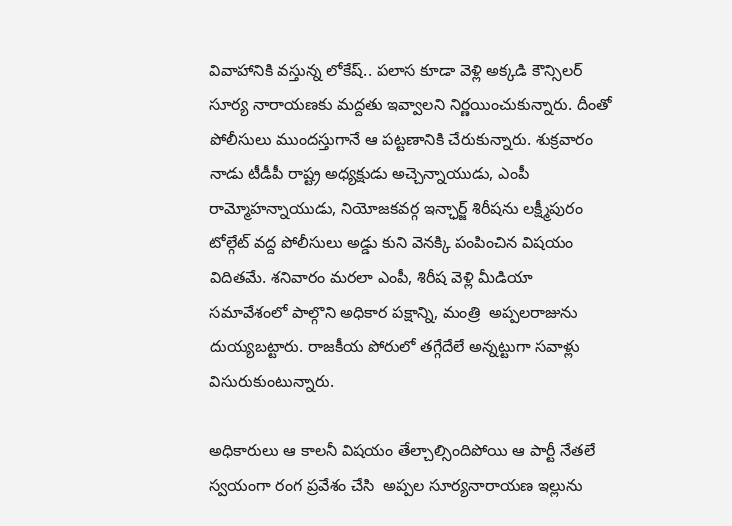వివాహానికి వస్తున్న లోకేష్.. పలాస కూడా వెళ్లి అక్కడి కౌన్సిలర్ సూర్య నారాయణకు మద్దతు ఇవ్వాలని నిర్ణయించుకున్నారు. దీంతో పోలీసులు ముందస్తుగానే ఆ పట్టణానికి చేరుకున్నారు. శుక్రవారం నాడు టీడీపీ రాష్ట్ర అధ్యక్షుడు అచ్చెన్నాయుడు, ఎంపీ రామ్మోహన్నాయుడు, నియోజకవర్గ ఇన్ఛార్జ్ శిరీషను లక్ష్మీపురం టోల్గేట్ వద్ద పోలీసులు అడ్డు కుని వెనక్కి పంపించిన విషయం విదితమే. శనివారం మరలా ఎంపీ, శిరీష వెళ్లి మీడియా సమావేశంలో పాల్గొని అధికార పక్షాన్ని, మంత్రి  అప్పలరాజును దుయ్యబట్టారు. రాజకీయ పోరులో తగ్గేదేలే అన్నట్టుగా సవాళ్లు విసురుకుంటున్నారు.

అధికారులు ఆ కాలనీ విషయం తేల్చాల్సిందిపోయి ఆ పార్టీ నేతలే స్వయంగా రంగ ప్రవేశం చేసి  అప్పల సూర్యనారాయణ ఇల్లును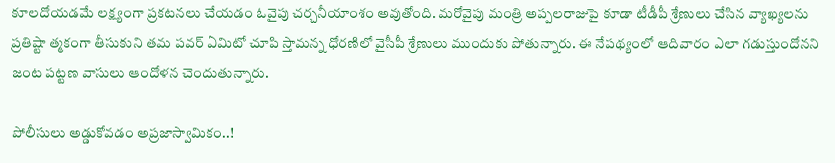కూలదోయడమే లక్ష్యంగా ప్రకటనలు చేయడం ఓవైపు చర్చనీయాంశం అవుతోంది. మరోవైపు మంత్రి అప్పలరాజుపై కూడా టీడీపీ శ్రేణులు చేసిన వ్యాఖ్యలను ప్రతిష్టా త్మకంగా తీసుకుని తమ పవర్ ఏమిటో చూపి స్తామన్న ధోరణిలో వైసీపీ శ్రేణులు ముందుకు పోతున్నారు. ఈ నేపథ్యంలో ఆదివారం ఎలా గడుస్తుందోనని జంట పట్టణ వాసులు ఆందోళన చెందుతున్నారు.

పోలీసులు అడ్డుకోవడం అప్రజాస్వామికం..!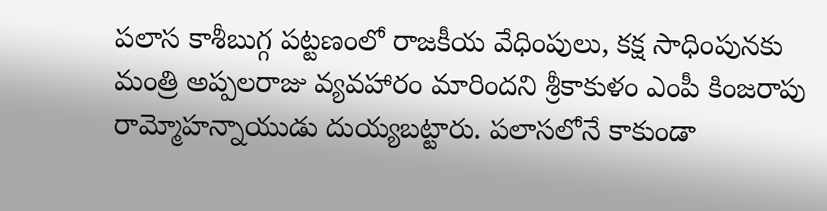పలాస కాశీబుగ్గ పట్టణంలో రాజకీయ వేధింపులు, కక్ష సాధింపునకు మంత్రి అప్పలరాజు వ్యవహారం మారిందని శ్రీకాకుళం ఎంపీ కింజరాపు రామ్మోహన్నాయుడు దుయ్యబట్టారు. పలాసలోనే కాకుండా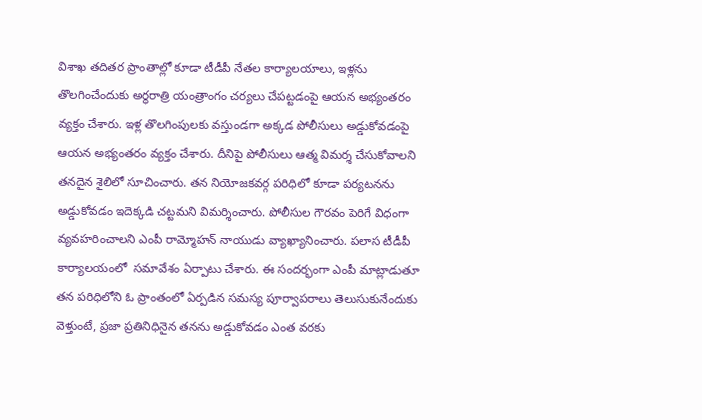విశాఖ తదితర ప్రాంతాల్లో కూడా టీడీపీ నేతల కార్యాలయాలు, ఇళ్లను తొలగించేందుకు అర్థరాత్రి యంత్రాంగం చర్యలు చేపట్టడంపై ఆయన అభ్యంతరం వ్యక్తం చేశారు. ఇళ్ల తొలగింపులకు వస్తుండగా అక్కడ పోలీసులు అడ్డుకోవడంపై ఆయన అభ్యంతరం వ్యక్తం చేశారు. దీనిపై పోలీసులు ఆత్మ విమర్శ చేసుకోవాలని తనదైన శైలిలో సూచించారు. తన నియోజకవర్గ పరిధిలో కూడా పర్యటనను అడ్డుకోవడం ఇదెక్కడి చట్టమని విమర్శించారు. పోలీసుల గౌరవం పెరిగే విధంగా వ్యవహరించాలని ఎంపీ రామ్మోహన్ నాయుడు వ్యాఖ్యానించారు. పలాస టీడీపీ కార్యాలయంలో  సమావేశం ఏర్పాటు చేశారు. ఈ సందర్భంగా ఎంపీ మాట్లాడుతూ తన పరిధిలోని ఓ ప్రాంతంలో ఏర్పడిన సమస్య పూర్వాపరాలు తెలుసుకునేందుకు వెళ్తుంటే, ప్రజా ప్రతినిధినైన తనను అడ్డుకోవడం ఎంత వరకు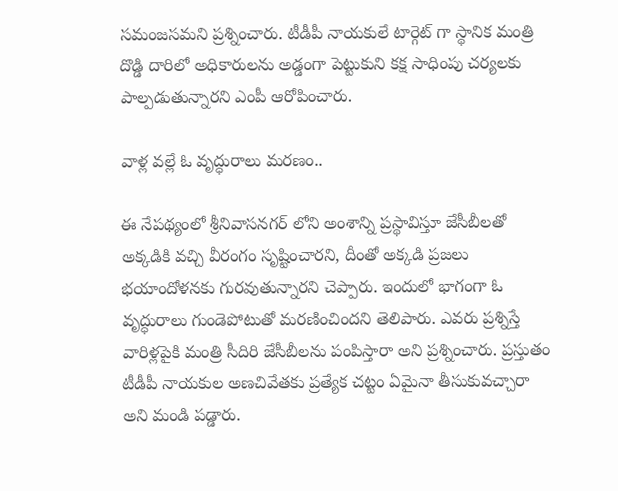సమంజసమని ప్రశ్నించారు. టీడీపీ నాయకులే టార్గెట్ గా స్థానిక మంత్రి దొడ్డి దారిలో అధికారులను అడ్డంగా పెట్టుకుని కక్ష సాధింపు చర్యలకు పాల్పడుతున్నారని ఎంపీ ఆరోపించారు.

వాళ్ల వల్లే ఓ వృద్ధురాలు మరణం..

ఈ నేపథ్యంలో శ్రీనివాసనగర్ లోని అంశాన్ని ప్రస్థావిస్తూ జేసీబీలతో అక్కడికి వచ్చి వీరంగం సృష్టించారని, దీంతో అక్కడి ప్రజలు భయాందోళనకు గురవుతున్నారని చెప్పారు. ఇందులో భాగంగా ఓ వృద్ధురాలు గుండెపోటుతో మరణించిందని తెలిపారు. ఎవరు ప్రశ్నిస్తే వారిళ్లపైకి మంత్రి సీదిరి జేసీబీలను పంపిస్తారా అని ప్రశ్నించారు. ప్రస్తుతం టీడీపీ నాయకుల అణచివేతకు ప్రత్యేక చట్టం ఏమైనా తీసుకువచ్చారా అని మండి పడ్డారు.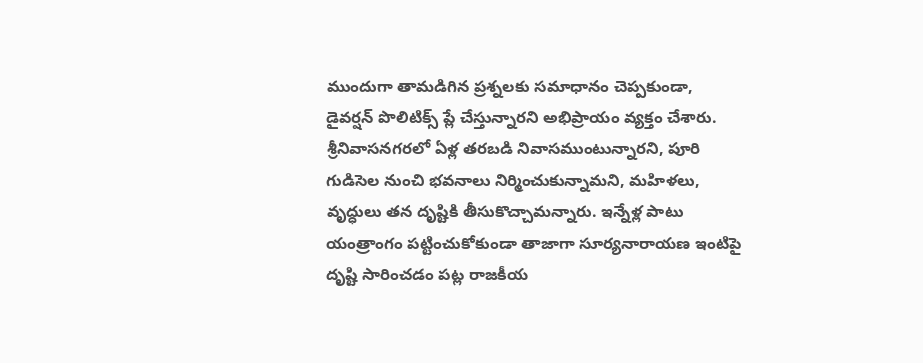ముందుగా తామడిగిన ప్రశ్నలకు సమాధానం చెప్పకుండా, డైవర్షన్ పొలిటిక్స్ ప్లే చేస్తున్నారని అభిప్రాయం వ్యక్తం చేశారు. శ్రీనివాసనగరలో ఏళ్ల తరబడి నివాసముంటున్నారని, పూరి గుడిసెల నుంచి భవనాలు నిర్మించుకున్నామని, మహిళలు, వృద్ధులు తన దృష్టికి తీసుకొచ్చామన్నారు. ఇన్నేళ్ల పాటు యంత్రాంగం పట్టించుకోకుండా తాజాగా సూర్యనారాయణ ఇంటిపై దృష్టి సారించడం పట్ల రాజకీయ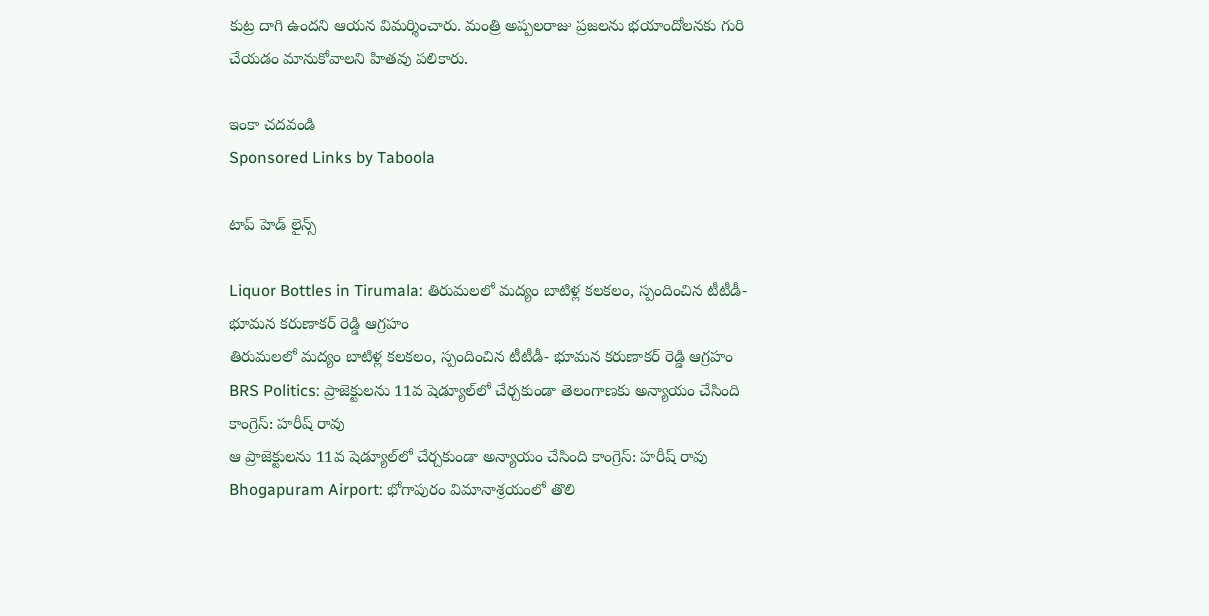కుట్ర దాగి ఉందని ఆయన విమర్శించారు. మంత్రి అప్పలరాజు ప్రజలను భయాందోలనకు గురి చేయడం మానుకోవాలని హితవు పలికారు.

ఇంకా చదవండి
Sponsored Links by Taboola

టాప్ హెడ్ లైన్స్

Liquor Bottles in Tirumala: తిరుమలలో మద్యం బాటిళ్ల కలకలం, స్పందించిన టీటీడీ- భూమన కరుణాకర్ రెడ్డి ఆగ్రహం
తిరుమలలో మద్యం బాటిళ్ల కలకలం, స్పందించిన టీటీడీ- భూమన కరుణాకర్ రెడ్డి ఆగ్రహం
BRS Politics: ప్రాజెక్టులను 11వ షెడ్యూల్‌లో చేర్చకుండా తెలంగాణకు అన్యాయం చేసింది కాంగ్రెస్: హరీష్ రావు
ఆ ప్రాజెక్టులను 11వ షెడ్యూల్‌లో చేర్చకుండా అన్యాయం చేసింది కాంగ్రెస్: హరీష్ రావు
Bhogapuram Airport: భోగాపురం విమానాశ్రయంలో తొలి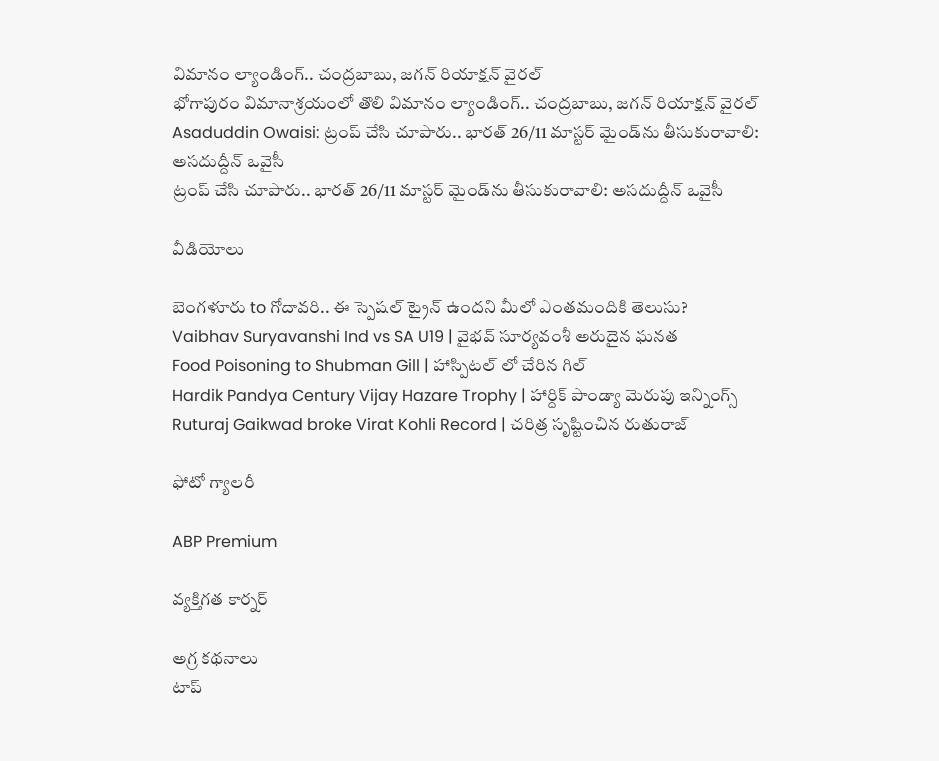విమానం ల్యాండింగ్.. చంద్రబాబు, జగన్ రియాక్షన్ వైరల్
భోగాపురం విమానాశ్రయంలో తొలి విమానం ల్యాండింగ్.. చంద్రబాబు, జగన్ రియాక్షన్ వైరల్
Asaduddin Owaisi: ట్రంప్ చేసి చూపారు.. భారత్ 26/11 మాస్టర్ మైండ్‌ను తీసుకురావాలి: అసదుద్దీన్ ఒవైసీ
ట్రంప్ చేసి చూపారు.. భారత్ 26/11 మాస్టర్ మైండ్‌ను తీసుకురావాలి: అసదుద్దీన్ ఒవైసీ

వీడియోలు

బెంగళూరు to గోదావరి.. ఈ స్పెషల్ ట్రైన్ ఉందని మీలో ఎంతమందికి తెలుసు?
Vaibhav Suryavanshi Ind vs SA U19 | వైభవ్ సూర్యవంశీ అరుదైన ఘనత
Food Poisoning to Shubman Gill | హాస్పిటల్ లో చేరిన గిల్
Hardik Pandya Century Vijay Hazare Trophy | హార్దిక్ పాండ్యా మెరుపు ఇన్నింగ్స్
Ruturaj Gaikwad broke Virat Kohli Record | చరిత్ర సృష్టించిన రుతురాజ్

ఫోటో గ్యాలరీ

ABP Premium

వ్యక్తిగత కార్నర్

అగ్ర కథనాలు
టాప్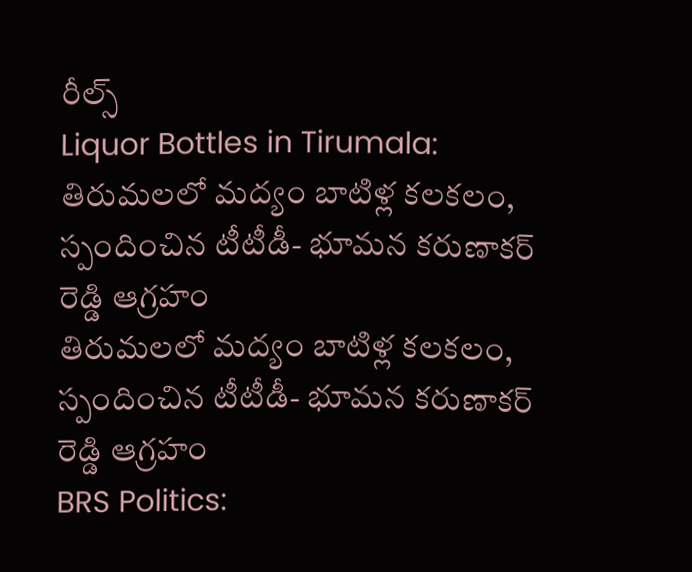రీల్స్
Liquor Bottles in Tirumala: తిరుమలలో మద్యం బాటిళ్ల కలకలం, స్పందించిన టీటీడీ- భూమన కరుణాకర్ రెడ్డి ఆగ్రహం
తిరుమలలో మద్యం బాటిళ్ల కలకలం, స్పందించిన టీటీడీ- భూమన కరుణాకర్ రెడ్డి ఆగ్రహం
BRS Politics: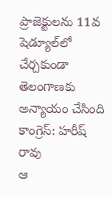ప్రాజెక్టులను 11వ షెడ్యూల్‌లో చేర్చకుండా తెలంగాణకు అన్యాయం చేసింది కాంగ్రెస్: హరీష్ రావు
ఆ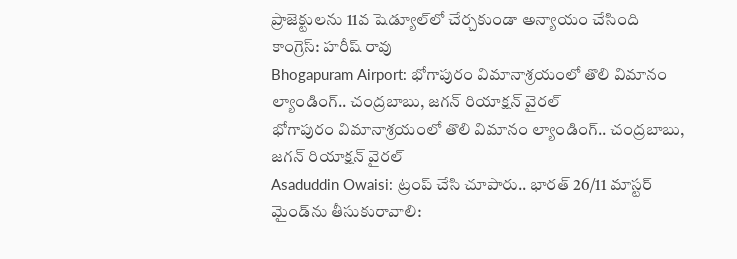ప్రాజెక్టులను 11వ షెడ్యూల్‌లో చేర్చకుండా అన్యాయం చేసింది కాంగ్రెస్: హరీష్ రావు
Bhogapuram Airport: భోగాపురం విమానాశ్రయంలో తొలి విమానం ల్యాండింగ్.. చంద్రబాబు, జగన్ రియాక్షన్ వైరల్
భోగాపురం విమానాశ్రయంలో తొలి విమానం ల్యాండింగ్.. చంద్రబాబు, జగన్ రియాక్షన్ వైరల్
Asaduddin Owaisi: ట్రంప్ చేసి చూపారు.. భారత్ 26/11 మాస్టర్ మైండ్‌ను తీసుకురావాలి: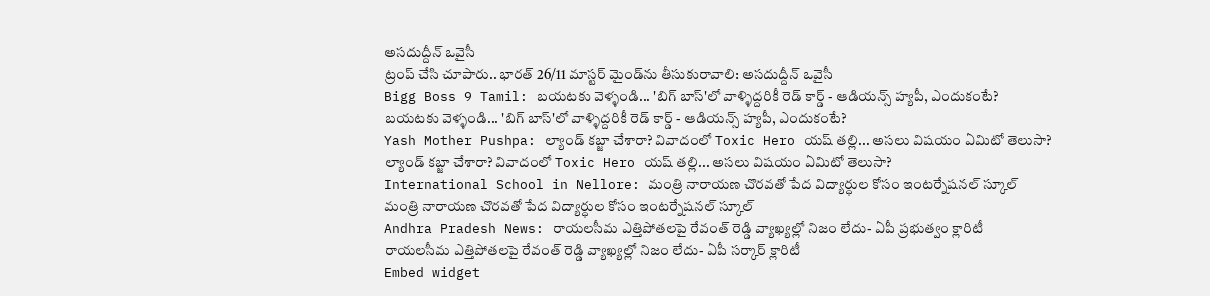అసదుద్దీన్ ఒవైసీ
ట్రంప్ చేసి చూపారు.. భారత్ 26/11 మాస్టర్ మైండ్‌ను తీసుకురావాలి: అసదుద్దీన్ ఒవైసీ
Bigg Boss 9 Tamil: బయటకు వెళ్ళండి... 'బిగ్ బాస్'లో వాళ్ళిద్దరికీ రెడ్ కార్డ్ - ఆడియన్స్‌ హ్యపీ, ఎందుకంటే?
బయటకు వెళ్ళండి... 'బిగ్ బాస్'లో వాళ్ళిద్దరికీ రెడ్ కార్డ్ - ఆడియన్స్‌ హ్యపీ, ఎందుకంటే?
Yash Mother Pushpa: ల్యాండ్ కబ్జా చేశారా? వివాదంలో Toxic Hero యష్ తల్లి... అసలు విషయం ఏమిటో తెలుసా?
ల్యాండ్ కబ్జా చేశారా? వివాదంలో Toxic Hero యష్ తల్లి... అసలు విషయం ఏమిటో తెలుసా?
International School in Nellore: మంత్రి నారాయణ చొరవతో పేద విద్యార్ధుల కోసం ఇంటర్నేషనల్ స్కూల్
మంత్రి నారాయణ చొరవతో పేద విద్యార్ధుల కోసం ఇంటర్నేషనల్ స్కూల్
Andhra Pradesh News: రాయలసీమ ఎత్తిపోతలపై రేవంత్ రెడ్డి వ్యాఖ్యల్లో నిజం లేదు- ఏపీ ప్రభుత్వం క్లారిటీ
రాయలసీమ ఎత్తిపోతలపై రేవంత్ రెడ్డి వ్యాఖ్యల్లో నిజం లేదు- ఏపీ సర్కార్ క్లారిటీ
Embed widget